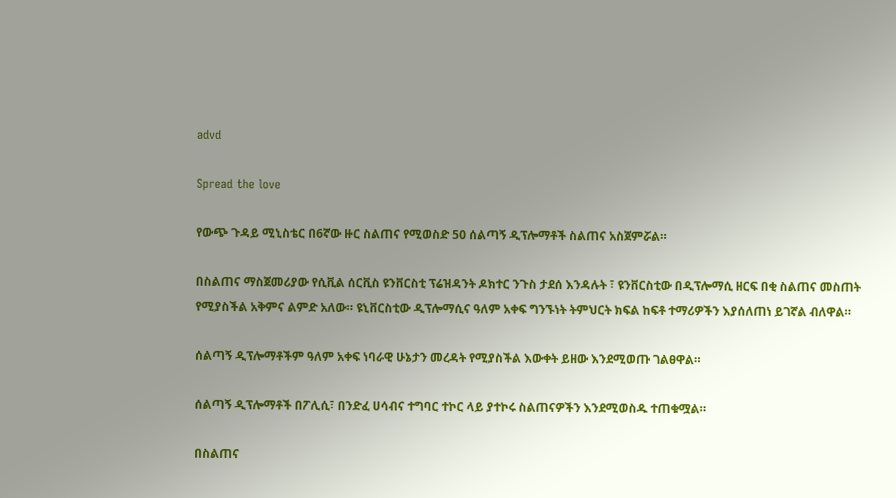advd

Spread the love

የውጭ ጉዳይ ሚኒስቴር በ6ኛው ዙር ስልጠና የሚወስድ 50 ሰልጣኝ ዲፕሎማቶች ስልጠና አስጀምሯል።

በስልጠና ማስጀመሪያው የሲቪል ሰርቪስ ዩንቨርስቲ ፕሬዝዳንት ዶክተር ንጉስ ታደሰ እንዳሉት ፣ ዩንቨርስቲው በዲፕሎማሲ ዘርፍ በቂ ስልጠና መስጠት የሚያስችል አቅምና ልምድ አለው። ዩኒቨርስቲው ዲፕሎማሲና ዓለም አቀፍ ግንኙነት ትምህርት ክፍል ከፍቶ ተማሪዎችን እያሰለጠነ ይገኛል ብለዋል።

ሰልጣኝ ዲፕሎማቶችም ዓለም አቀፍ ነባራዊ ሁኔታን መረዳት የሚያስችል እውቀት ይዘው እንደሚወጡ ገልፀዋል።

ሰልጣኝ ዲፕሎማቶች በፖሊሲ፣ በንድፈ ሀሳብና ተግባር ተኮር ላይ ያተኮሩ ስልጠናዎችን እንደሚወስዱ ተጠቁሟል።

በስልጠና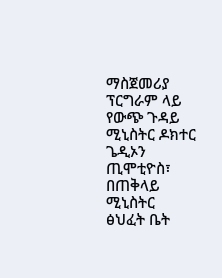ማስጀመሪያ ፕርግራም ላይ የውጭ ጉዳይ ሚኒስትር ዶክተር ጌዲኦን ጢሞቲዮስ፣ በጠቅላይ ሚኒስትር ፅህፈት ቤት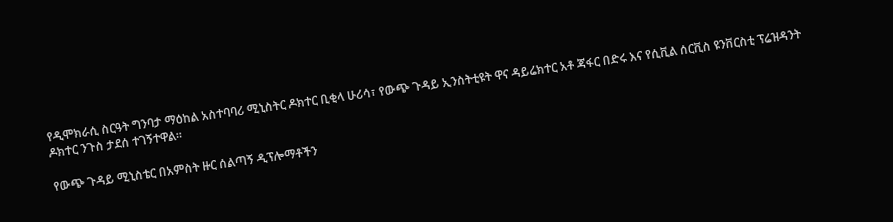የዲሞክራሲ ስርዓት ግንባታ ማዕከል አስተባባሪ ሚኒስትር ዶክተር ቢቂላ ሁሪሳ፣ የውጭ ጉዳይ ኢንስትቲዩት ዋና ዳይሬክተር አቶ ጃፋር በድሩ እና የሲቪል ሰርቪስ ዩንቨርስቲ ፕሬዝዳንት ዶክተር ንጉስ ታደሰ ተገኝተዋል።

የውጭ ጉዳይ ሚኒስቴር በአምስት ዙር ሰልጣኝ ዲፕሎማቶችን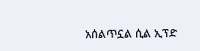አሰልጥኗል ሲል ኢፕድ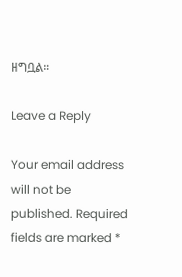ዘግቧል።

Leave a Reply

Your email address will not be published. Required fields are marked *